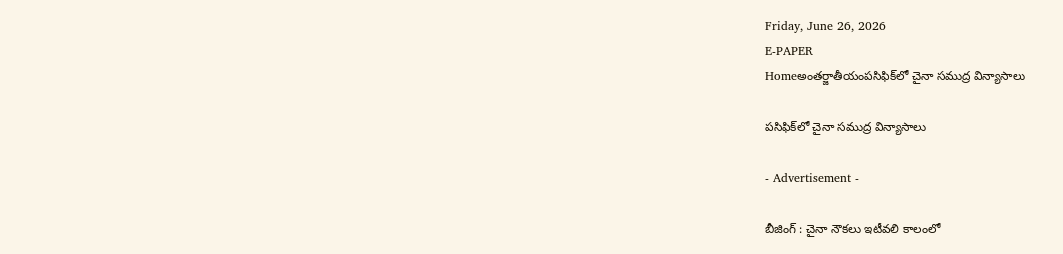Friday, June 26, 2026
E-PAPER
Homeఅంతర్జాతీయంపసిఫిక్‌లో చైనా సముద్ర విన్యాసాలు

పసిఫిక్‌లో చైనా సముద్ర విన్యాసాలు

- Advertisement -

బీజింగ్‌ : చైనా నౌకలు ఇటీవలి కాలంలో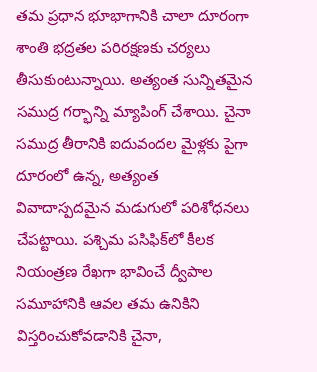తమ ప్రధాన భూభాగానికి చాలా దూరంగా శాంతి భద్రతల పరిరక్షణకు చర్యలు తీసుకుంటున్నాయి. అత్యంత సున్నితమైన సముద్ర గర్భాన్ని మ్యాపింగ్‌ చేశాయి. చైనా సముద్ర తీరానికి ఐదువందల మైళ్లకు పైగా దూరంలో ఉన్న, అత్యంత వివాదాస్పదమైన మడుగులో పరిశోధనలు చేపట్టాయి. పశ్చిమ పసిఫిక్‌లో కీలక నియంత్రణ రేఖగా భావించే ద్వీపాల సమూహానికి ఆవల తమ ఉనికిని విస్తరించుకోవడానికి చైనా,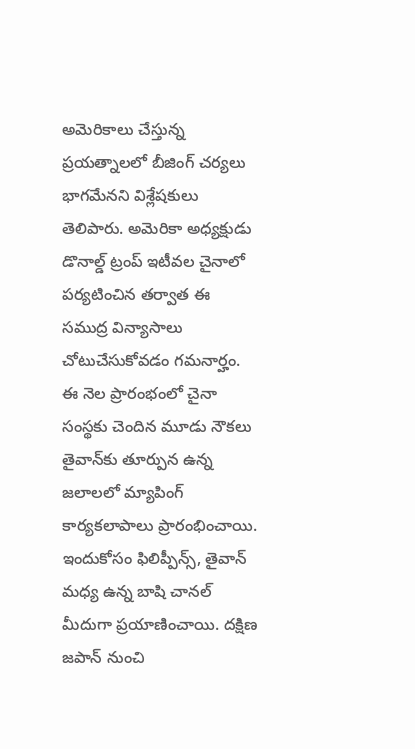అమెరికాలు చేస్తున్న ప్రయత్నాలలో బీజింగ్‌ చర్యలు భాగమేనని విశ్లేషకులు తెలిపారు. అమెరికా అధ్యక్షుడు డొనాల్డ్‌ ట్రంప్‌ ఇటీవల చైనాలో పర్యటించిన తర్వాత ఈ సముద్ర విన్యాసాలు చోటుచేసుకోవడం గమనార్హం. ఈ నెల ప్రారంభంలో చైనా సంస్థకు చెందిన మూడు నౌకలు తైవాన్‌కు తూర్పున ఉన్న జలాలలో మ్యాపింగ్‌ కార్యకలాపాలు ప్రారంభించాయి. ఇందుకోసం ఫిలిప్పీన్స్‌, తైవాన్‌ మధ్య ఉన్న బాషి చానల్‌ మీదుగా ప్రయాణించాయి. దక్షిణ జపాన్‌ నుంచి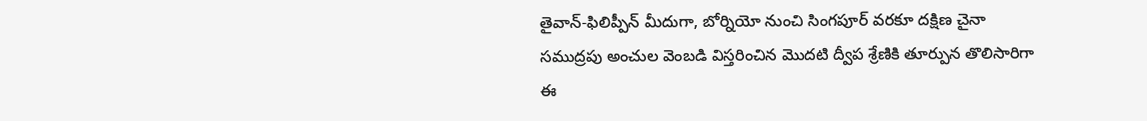తైవాన్‌-ఫిలిప్పీన్‌ మీదుగా, బోర్నియో నుంచి సింగపూర్‌ వరకూ దక్షిణ చైనా సముద్రపు అంచుల వెంబడి విస్తరించిన మొదటి ద్వీప శ్రేణికి తూర్పున తొలిసారిగా ఈ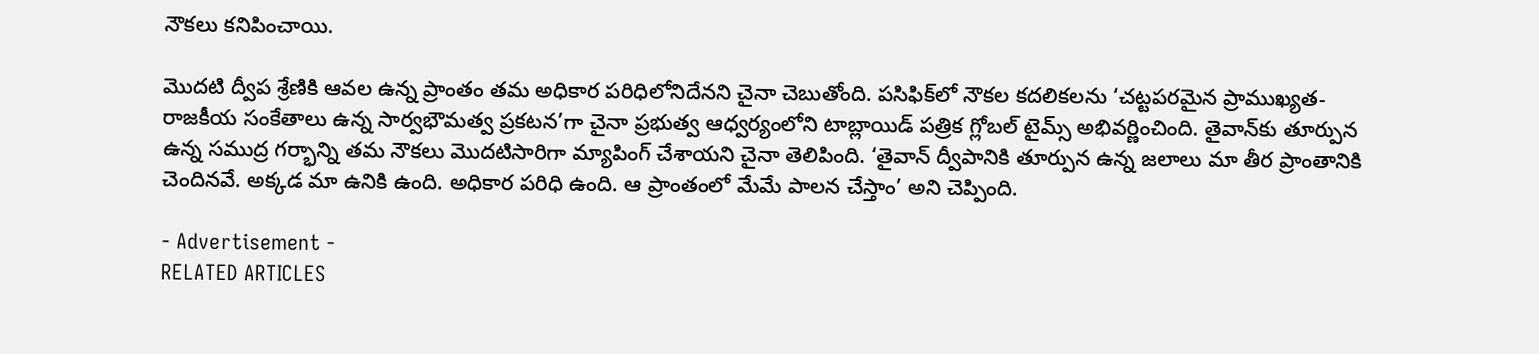నౌకలు కనిపించాయి.

మొదటి ద్వీప శ్రేణికి ఆవల ఉన్న ప్రాంతం తమ అధికార పరిధిలోనిదేనని చైనా చెబుతోంది. పసిఫిక్‌లో నౌకల కదలికలను ‘చట్టపరమైన ప్రాముఖ్యత-రాజకీయ సంకేతాలు ఉన్న సార్వభౌమత్వ ప్రకటన’గా చైనా ప్రభుత్వ ఆధ్వర్యంలోని టాబ్లాయిడ్‌ పత్రిక గ్లోబల్‌ టైమ్స్‌ అభివర్ణించింది. తైవాన్‌కు తూర్పున ఉన్న సముద్ర గర్భాన్ని తమ నౌకలు మొదటిసారిగా మ్యాపింగ్‌ చేశాయని చైనా తెలిపింది. ‘తైవాన్‌ ద్వీపానికి తూర్పున ఉన్న జలాలు మా తీర ప్రాంతానికి చెందినవే. అక్కడ మా ఉనికి ఉంది. అధికార పరిధి ఉంది. ఆ ప్రాంతంలో మేమే పాలన చేస్తాం’ అని చెప్పింది.

- Advertisement -
RELATED ARTICLES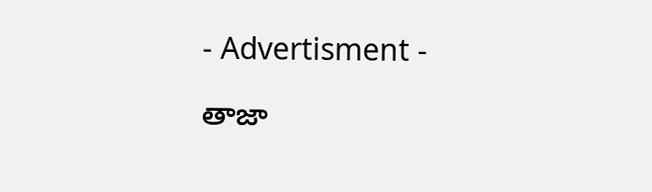- Advertisment -

తాజా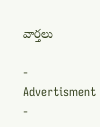వార్తలు

- Advertisment -